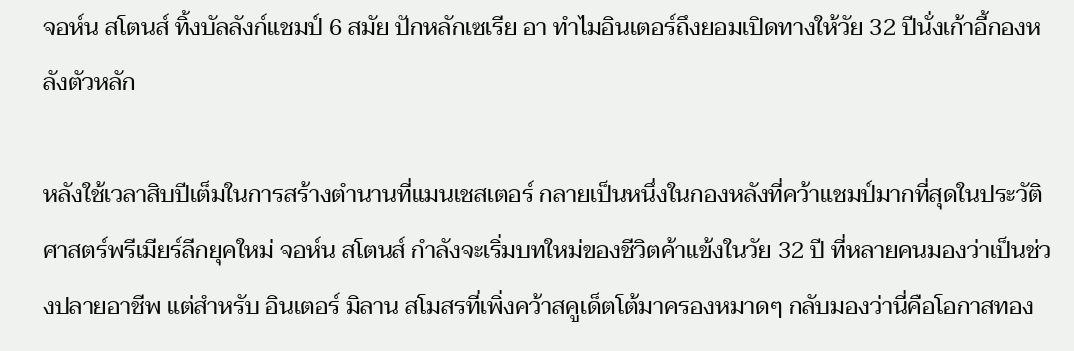จอห์น สโตนส์ ทิ้งบัลลังก์แชมป์ 6 สมัย ปักหลักเซเรีย อา ทำไมอินเตอร์ถึงยอมเปิดทางให้วัย 32 ปีนั่งเก้าอี้กองหลังตัวหลัก

หลังใช้เวลาสิบปีเต็มในการสร้างตำนานที่แมนเชสเตอร์ กลายเป็นหนึ่งในกองหลังที่คว้าแชมป์มากที่สุดในประวัติศาสตร์พรีเมียร์ลีกยุคใหม่ จอห์น สโตนส์ กำลังจะเริ่มบทใหม่ของชีวิตค้าแข้งในวัย 32 ปี ที่หลายคนมองว่าเป็นช่วงปลายอาชีพ แต่สำหรับ อินเตอร์ มิลาน สโมสรที่เพิ่งคว้าสคูเด็ตโต้มาครองหมาดๆ กลับมองว่านี่คือโอกาสทอง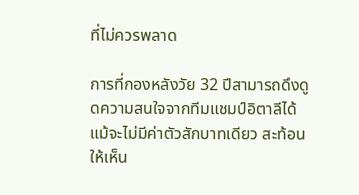ที่ไม่ควรพลาด

การที่กองหลังวัย 32 ปีสามารถดึงดูดความสนใจจากทีมแชมป์อิตาลีได้ แม้จะไม่มีค่าตัวสักบาทเดียว สะท้อนให้เห็น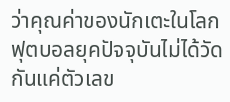ว่าคุณค่าของนักเตะในโลกฟุตบอลยุคปัจจุบันไม่ได้วัดกันแค่ตัวเลข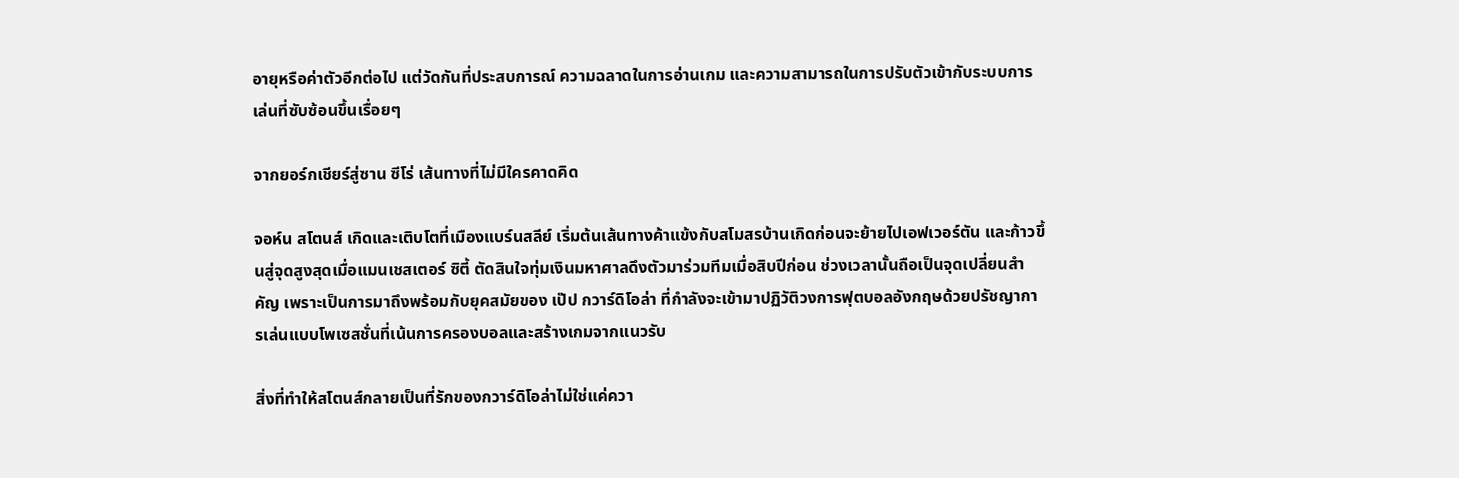อายุหรือค่าตัวอีกต่อไป แต่วัดกันที่ประสบการณ์ ความฉลาดในการอ่านเกม และความสามารถในการปรับตัวเข้ากับระบบการเล่นที่ซับซ้อนขึ้นเรื่อยๆ

จากยอร์กเชียร์สู่ซาน ซีโร่ เส้นทางที่ไม่มีใครคาดคิด

จอห์น สโตนส์ เกิดและเติบโตที่เมืองแบร์นสลีย์ เริ่มต้นเส้นทางค้าแข้งกับสโมสรบ้านเกิดก่อนจะย้ายไปเอฟเวอร์ตัน และก้าวขึ้นสู่จุดสูงสุดเมื่อแมนเชสเตอร์ ซิตี้ ตัดสินใจทุ่มเงินมหาศาลดึงตัวมาร่วมทีมเมื่อสิบปีก่อน ช่วงเวลานั้นถือเป็นจุดเปลี่ยนสำคัญ เพราะเป็นการมาถึงพร้อมกับยุคสมัยของ เป๊ป กวาร์ดิโอล่า ที่กำลังจะเข้ามาปฏิวัติวงการฟุตบอลอังกฤษด้วยปรัชญาการเล่นแบบโพเซสชั่นที่เน้นการครองบอลและสร้างเกมจากแนวรับ

สิ่งที่ทำให้สโตนส์กลายเป็นที่รักของกวาร์ดิโอล่าไม่ใช่แค่ควา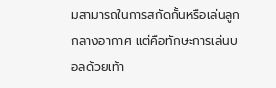มสามารถในการสกัดกั้นหรือเล่นลูกกลางอากาศ แต่คือทักษะการเล่นบอลด้วยเท้า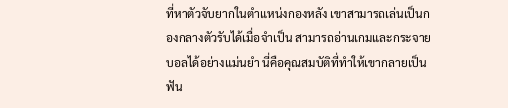ที่หาตัวจับยากในตำแหน่งกองหลัง เขาสามารถเล่นเป็นกองกลางตัวรับได้เมื่อจำเป็น สามารถอ่านเกมและกระจายบอลได้อย่างแม่นยำ นี่คือคุณสมบัติที่ทำให้เขากลายเป็นฟัน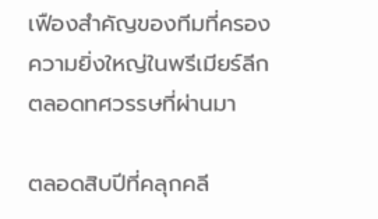เฟืองสำคัญของทีมที่ครองความยิ่งใหญ่ในพรีเมียร์ลีกตลอดทศวรรษที่ผ่านมา

ตลอดสิบปีที่คลุกคลี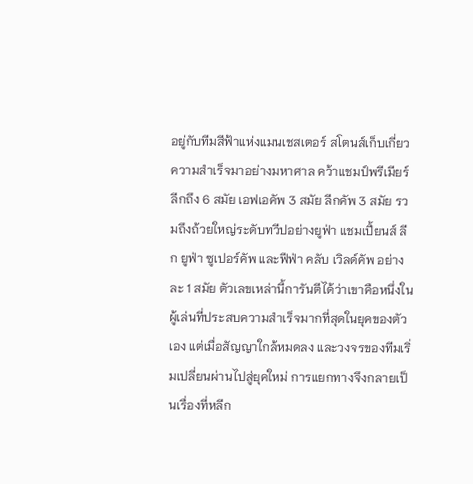อยู่กับทีมสีฟ้าแห่งแมนเชสเตอร์ สโตนส์เก็บเกี่ยวความสำเร็จมาอย่างมหาศาล คว้าแชมป์พรีเมียร์ลีกถึง 6 สมัย เอฟเอคัพ 3 สมัย ลีกคัพ 3 สมัย รวมถึงถ้วยใหญ่ระดับทวีปอย่างยูฟ่า แชมเปี้ยนส์ ลีก ยูฟ่า ซูเปอร์คัพ และฟีฟ่า คลับ เวิลด์คัพ อย่างละ 1 สมัย ตัวเลขเหล่านี้การันตีได้ว่าเขาคือหนึ่งในผู้เล่นที่ประสบความสำเร็จมากที่สุดในยุคของตัวเอง แต่เมื่อสัญญาใกล้หมดลง และวงจรของทีมเริ่มเปลี่ยนผ่านไปสู่ยุคใหม่ การแยกทางจึงกลายเป็นเรื่องที่หลีก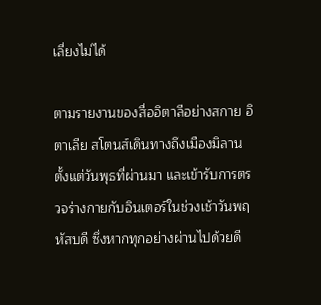เลี่ยงไม่ได้

ตามรายงานของสื่ออิตาลีอย่างสกาย อิตาเลีย สโตนส์เดินทางถึงเมืองมิลานตั้งแต่วันพุธที่ผ่านมา และเข้ารับการตรวจร่างกายกับอินเตอร์ในช่วงเช้าวันพฤหัสบดี ซึ่งหากทุกอย่างผ่านไปด้วยดี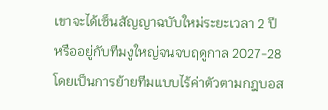เขาจะได้เซ็นสัญญาฉบับใหม่ระยะเวลา 2 ปี หรืออยู่กับทีมงูใหญ่จนจบฤดูกาล 2027-28 โดยเป็นการย้ายทีมแบบไร้ค่าตัวตามกฎบอส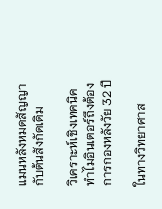แมนหลังหมดสัญญากับต้นสังกัดเดิม

วิเคราะห์เชิงเทคนิค ทำไมอินเตอร์ถึงต้องการกองหลังวัย 32 ปี

ในทางวิทยาศาส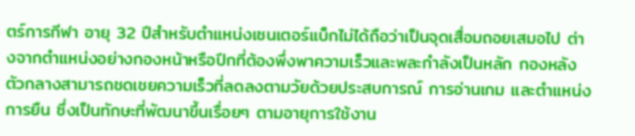ตร์การกีฬา อายุ 32 ปีสำหรับตำแหน่งเซนเตอร์แบ็กไม่ได้ถือว่าเป็นจุดเสื่อมถอยเสมอไป ต่างจากตำแหน่งอย่างกองหน้าหรือปีกที่ต้องพึ่งพาความเร็วและพละกำลังเป็นหลัก กองหลังตัวกลางสามารถชดเชยความเร็วที่ลดลงตามวัยด้วยประสบการณ์ การอ่านเกม และตำแหน่งการยืน ซึ่งเป็นทักษะที่พัฒนาขึ้นเรื่อยๆ ตามอายุการใช้งาน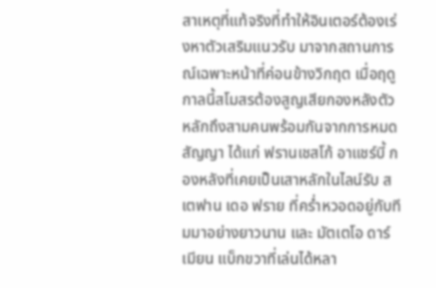สาเหตุที่แท้จริงที่ทำให้อินเตอร์ต้องเร่งหาตัวเสริมแนวรับ มาจากสถานการณ์เฉพาะหน้าที่ค่อนข้างวิกฤต เมื่อฤดูกาลนี้สโมสรต้องสูญเสียกองหลังตัวหลักถึงสามคนพร้อมกันจากการหมดสัญญา ได้แก่ ฟรานเชสโก้ อาแชร์บี้ กองหลังที่เคยเป็นเสาหลักในไลน์รับ สเตฟาน เดอ ฟราย ที่คร่ำหวอดอยู่กับทีมมาอย่างยาวนาน และ มัตเตโอ ดาร์เมียน แบ็กขวาที่เล่นได้หลา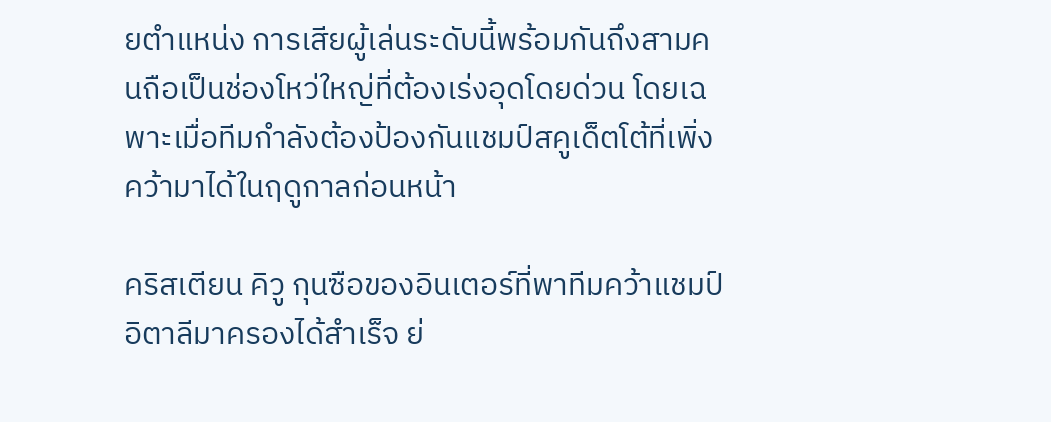ยตำแหน่ง การเสียผู้เล่นระดับนี้พร้อมกันถึงสามคนถือเป็นช่องโหว่ใหญ่ที่ต้องเร่งอุดโดยด่วน โดยเฉพาะเมื่อทีมกำลังต้องป้องกันแชมป์สคูเด็ตโต้ที่เพิ่งคว้ามาได้ในฤดูกาลก่อนหน้า

คริสเตียน คิวู กุนซือของอินเตอร์ที่พาทีมคว้าแชมป์อิตาลีมาครองได้สำเร็จ ย่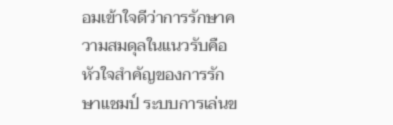อมเข้าใจดีว่าการรักษาความสมดุลในแนวรับคือหัวใจสำคัญของการรักษาแชมป์ ระบบการเล่นข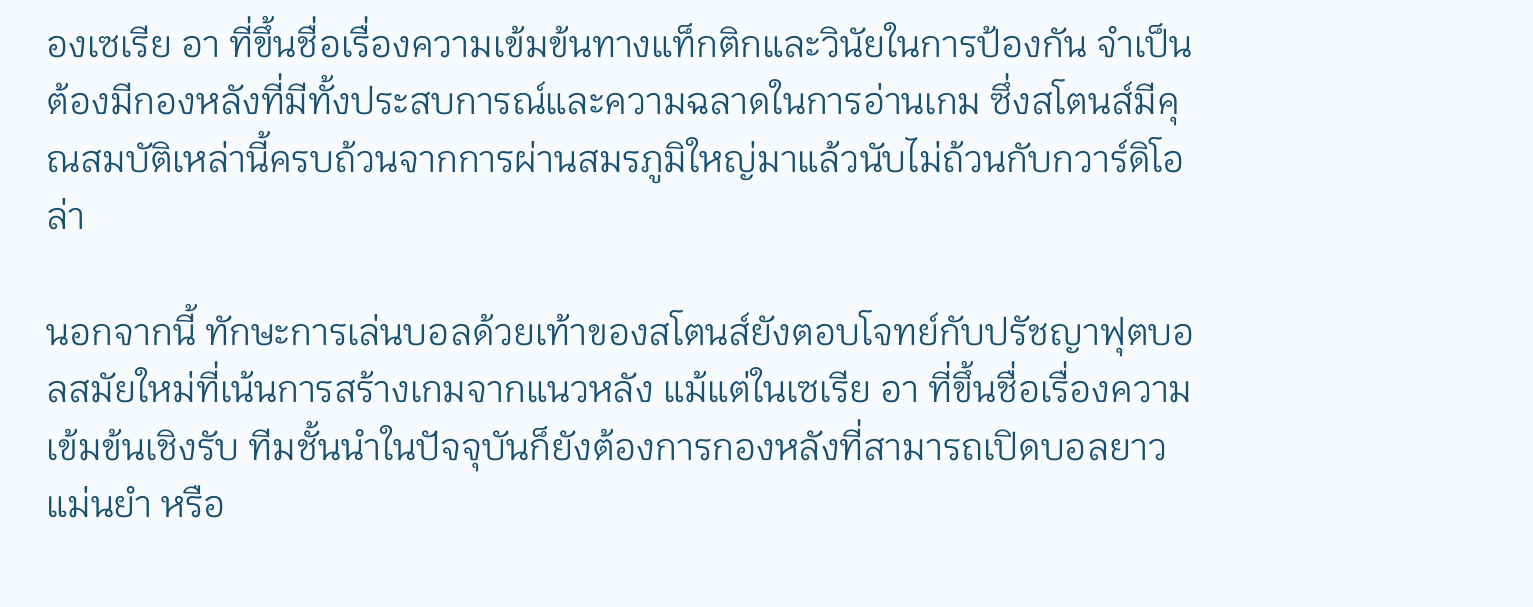องเซเรีย อา ที่ขึ้นชื่อเรื่องความเข้มข้นทางแท็กติกและวินัยในการป้องกัน จำเป็นต้องมีกองหลังที่มีทั้งประสบการณ์และความฉลาดในการอ่านเกม ซึ่งสโตนส์มีคุณสมบัติเหล่านี้ครบถ้วนจากการผ่านสมรภูมิใหญ่มาแล้วนับไม่ถ้วนกับกวาร์ดิโอล่า

นอกจากนี้ ทักษะการเล่นบอลด้วยเท้าของสโตนส์ยังตอบโจทย์กับปรัชญาฟุตบอลสมัยใหม่ที่เน้นการสร้างเกมจากแนวหลัง แม้แต่ในเซเรีย อา ที่ขึ้นชื่อเรื่องความเข้มข้นเชิงรับ ทีมชั้นนำในปัจจุบันก็ยังต้องการกองหลังที่สามารถเปิดบอลยาวแม่นยำ หรือ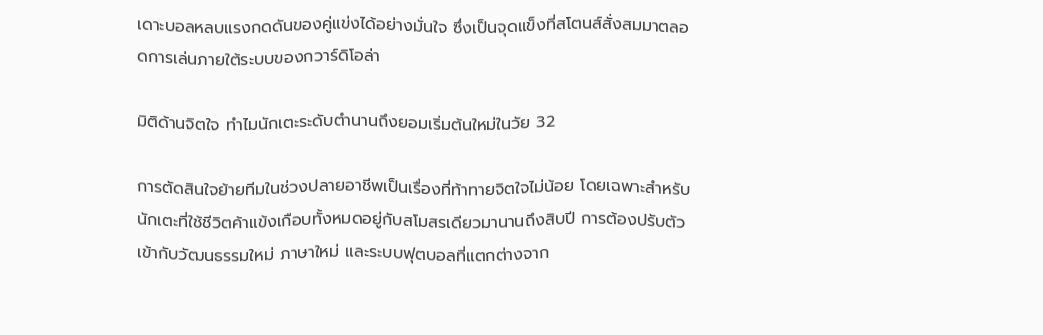เดาะบอลหลบแรงกดดันของคู่แข่งได้อย่างมั่นใจ ซึ่งเป็นจุดแข็งที่สโตนส์สั่งสมมาตลอดการเล่นภายใต้ระบบของกวาร์ดิโอล่า

มิติด้านจิตใจ ทำไมนักเตะระดับตำนานถึงยอมเริ่มต้นใหม่ในวัย 32

การตัดสินใจย้ายทีมในช่วงปลายอาชีพเป็นเรื่องที่ท้าทายจิตใจไม่น้อย โดยเฉพาะสำหรับนักเตะที่ใช้ชีวิตค้าแข้งเกือบทั้งหมดอยู่กับสโมสรเดียวมานานถึงสิบปี การต้องปรับตัวเข้ากับวัฒนธรรมใหม่ ภาษาใหม่ และระบบฟุตบอลที่แตกต่างจาก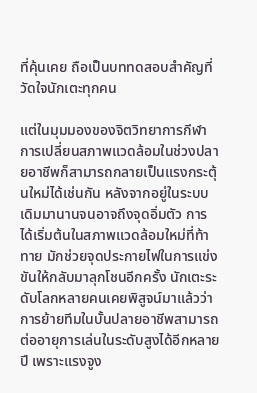ที่คุ้นเคย ถือเป็นบททดสอบสำคัญที่วัดใจนักเตะทุกคน

แต่ในมุมมองของจิตวิทยาการกีฬา การเปลี่ยนสภาพแวดล้อมในช่วงปลายอาชีพก็สามารถกลายเป็นแรงกระตุ้นใหม่ได้เช่นกัน หลังจากอยู่ในระบบเดิมมานานจนอาจถึงจุดอิ่มตัว การได้เริ่มต้นในสภาพแวดล้อมใหม่ที่ท้าทาย มักช่วยจุดประกายไฟในการแข่งขันให้กลับมาลุกโชนอีกครั้ง นักเตะระดับโลกหลายคนเคยพิสูจน์มาแล้วว่าการย้ายทีมในบั้นปลายอาชีพสามารถต่ออายุการเล่นในระดับสูงได้อีกหลายปี เพราะแรงจูง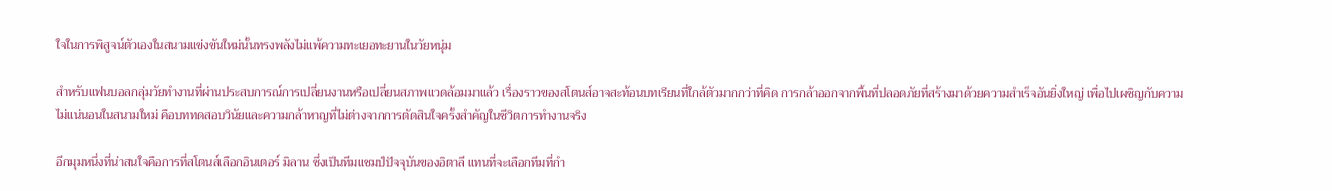ใจในการพิสูจน์ตัวเองในสนามแข่งขันใหม่นั้นทรงพลังไม่แพ้ความทะเยอทะยานในวัยหนุ่ม

สำหรับแฟนบอลกลุ่มวัยทำงานที่ผ่านประสบการณ์การเปลี่ยนงานหรือเปลี่ยนสภาพแวดล้อมมาแล้ว เรื่องราวของสโตนส์อาจสะท้อนบทเรียนที่ใกล้ตัวมากกว่าที่คิด การกล้าออกจากพื้นที่ปลอดภัยที่สร้างมาด้วยความสำเร็จอันยิ่งใหญ่ เพื่อไปเผชิญกับความไม่แน่นอนในสนามใหม่ คือบททดสอบวินัยและความกล้าหาญที่ไม่ต่างจากการตัดสินใจครั้งสำคัญในชีวิตการทำงานจริง

อีกมุมหนึ่งที่น่าสนใจคือการที่สโตนส์เลือกอินเตอร์ มิลาน ซึ่งเป็นทีมแชมป์ปัจจุบันของอิตาลี แทนที่จะเลือกทีมที่กำ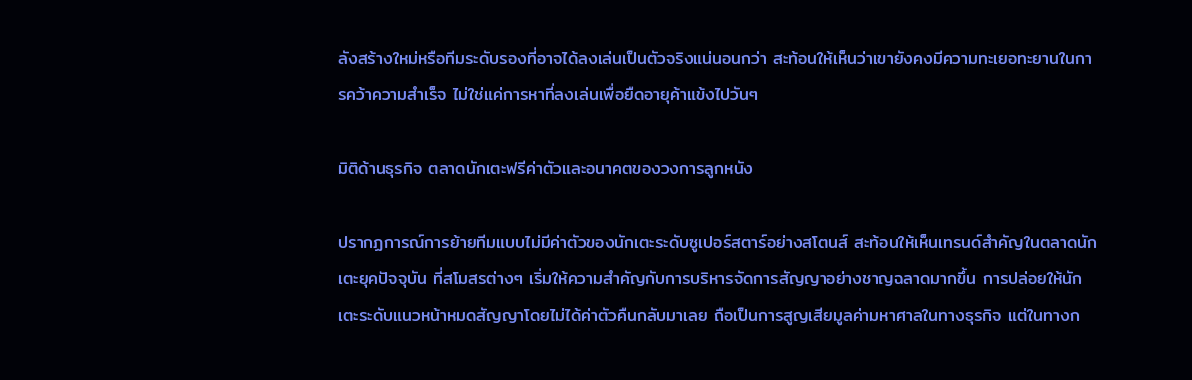ลังสร้างใหม่หรือทีมระดับรองที่อาจได้ลงเล่นเป็นตัวจริงแน่นอนกว่า สะท้อนให้เห็นว่าเขายังคงมีความทะเยอทะยานในการคว้าความสำเร็จ ไม่ใช่แค่การหาที่ลงเล่นเพื่อยืดอายุค้าแข้งไปวันๆ

มิติด้านธุรกิจ ตลาดนักเตะฟรีค่าตัวและอนาคตของวงการลูกหนัง

ปรากฏการณ์การย้ายทีมแบบไม่มีค่าตัวของนักเตะระดับซูเปอร์สตาร์อย่างสโตนส์ สะท้อนให้เห็นเทรนด์สำคัญในตลาดนักเตะยุคปัจจุบัน ที่สโมสรต่างๆ เริ่มให้ความสำคัญกับการบริหารจัดการสัญญาอย่างชาญฉลาดมากขึ้น การปล่อยให้นักเตะระดับแนวหน้าหมดสัญญาโดยไม่ได้ค่าตัวคืนกลับมาเลย ถือเป็นการสูญเสียมูลค่ามหาศาลในทางธุรกิจ แต่ในทางก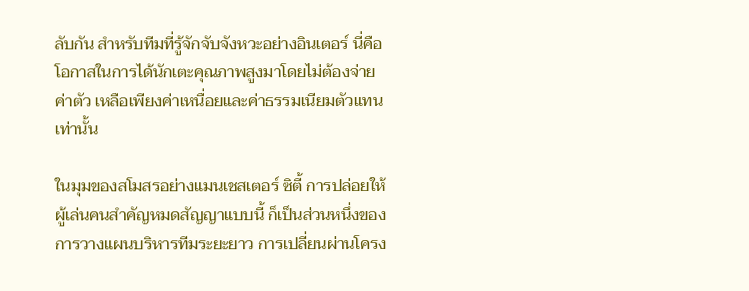ลับกัน สำหรับทีมที่รู้จักจับจังหวะอย่างอินเตอร์ นี่คือโอกาสในการได้นักเตะคุณภาพสูงมาโดยไม่ต้องจ่ายค่าตัว เหลือเพียงค่าเหนื่อยและค่าธรรมเนียมตัวแทนเท่านั้น

ในมุมของสโมสรอย่างแมนเชสเตอร์ ซิตี้ การปล่อยให้ผู้เล่นคนสำคัญหมดสัญญาแบบนี้ ก็เป็นส่วนหนึ่งของการวางแผนบริหารทีมระยะยาว การเปลี่ยนผ่านโครง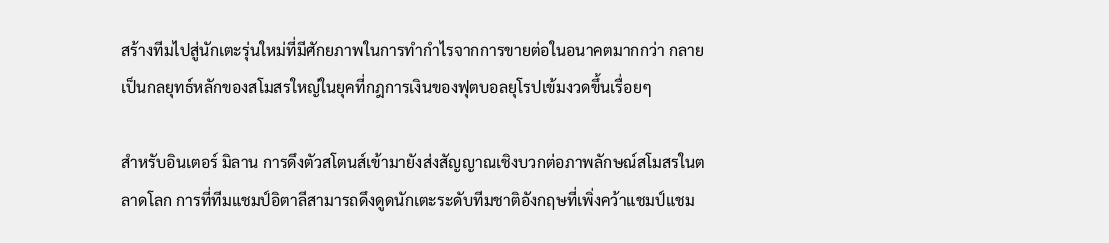สร้างทีมไปสู่นักเตะรุ่นใหม่ที่มีศักยภาพในการทำกำไรจากการขายต่อในอนาคตมากกว่า กลายเป็นกลยุทธ์หลักของสโมสรใหญ่ในยุคที่กฎการเงินของฟุตบอลยุโรปเข้มงวดขึ้นเรื่อยๆ

สำหรับอินเตอร์ มิลาน การดึงตัวสโตนส์เข้ามายังส่งสัญญาณเชิงบวกต่อภาพลักษณ์สโมสรในตลาดโลก การที่ทีมแชมป์อิตาลีสามารถดึงดูดนักเตะระดับทีมชาติอังกฤษที่เพิ่งคว้าแชมป์แชม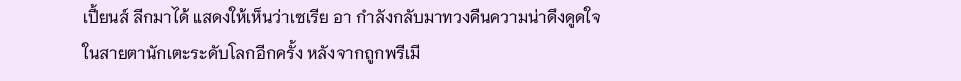เปี้ยนส์ ลีกมาได้ แสดงให้เห็นว่าเซเรีย อา กำลังกลับมาทวงคืนความน่าดึงดูดใจในสายตานักเตะระดับโลกอีกครั้ง หลังจากถูกพรีเมี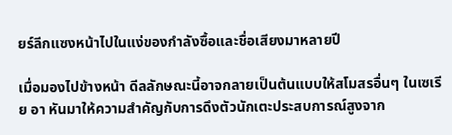ยร์ลีกแซงหน้าไปในแง่ของกำลังซื้อและชื่อเสียงมาหลายปี

เมื่อมองไปข้างหน้า ดีลลักษณะนี้อาจกลายเป็นต้นแบบให้สโมสรอื่นๆ ในเซเรีย อา หันมาให้ความสำคัญกับการดึงตัวนักเตะประสบการณ์สูงจาก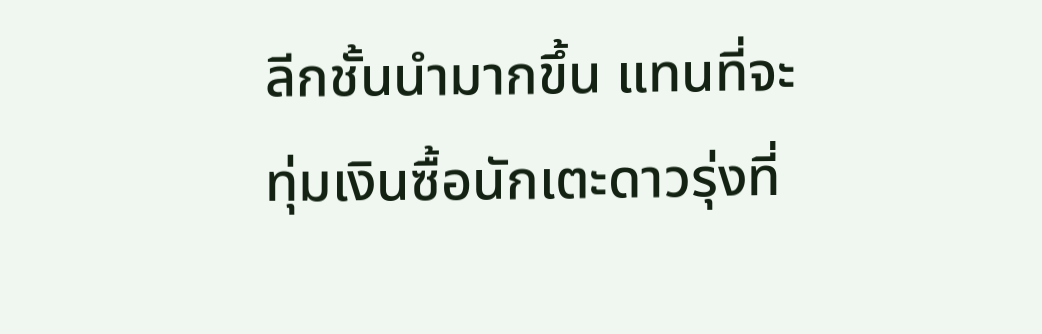ลีกชั้นนำมากขึ้น แทนที่จะทุ่มเงินซื้อนักเตะดาวรุ่งที่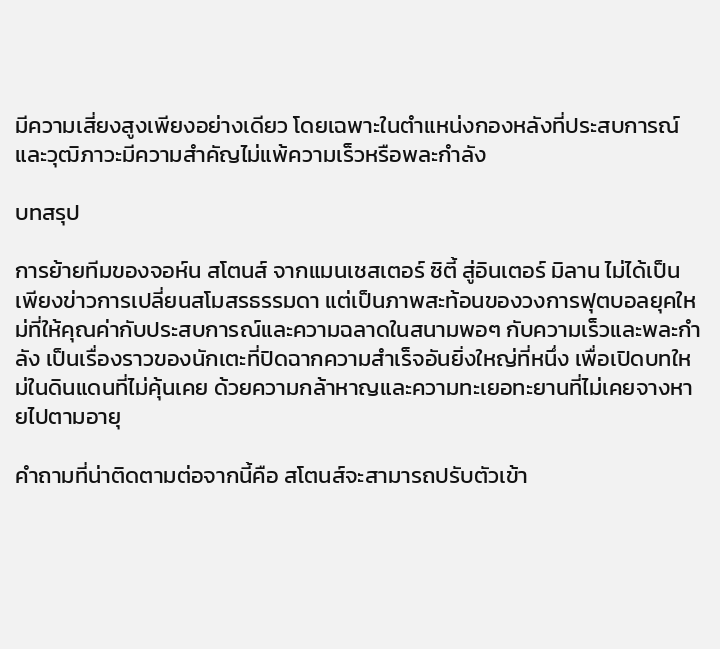มีความเสี่ยงสูงเพียงอย่างเดียว โดยเฉพาะในตำแหน่งกองหลังที่ประสบการณ์และวุฒิภาวะมีความสำคัญไม่แพ้ความเร็วหรือพละกำลัง

บทสรุป

การย้ายทีมของจอห์น สโตนส์ จากแมนเชสเตอร์ ซิตี้ สู่อินเตอร์ มิลาน ไม่ได้เป็นเพียงข่าวการเปลี่ยนสโมสรธรรมดา แต่เป็นภาพสะท้อนของวงการฟุตบอลยุคใหม่ที่ให้คุณค่ากับประสบการณ์และความฉลาดในสนามพอๆ กับความเร็วและพละกำลัง เป็นเรื่องราวของนักเตะที่ปิดฉากความสำเร็จอันยิ่งใหญ่ที่หนึ่ง เพื่อเปิดบทใหม่ในดินแดนที่ไม่คุ้นเคย ด้วยความกล้าหาญและความทะเยอทะยานที่ไม่เคยจางหายไปตามอายุ

คำถามที่น่าติดตามต่อจากนี้คือ สโตนส์จะสามารถปรับตัวเข้า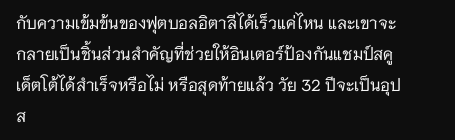กับความเข้มข้นของฟุตบอลอิตาลีได้เร็วแค่ไหน และเขาจะกลายเป็นชิ้นส่วนสำคัญที่ช่วยให้อินเตอร์ป้องกันแชมป์สคูเด็ตโต้ได้สำเร็จหรือไม่ หรือสุดท้ายแล้ว วัย 32 ปีจะเป็นอุปส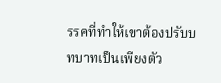รรคที่ทำให้เขาต้องปรับบทบาทเป็นเพียงตัว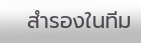สำรองในทีม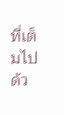ที่เต็มไปด้ว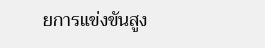ยการแข่งขันสูง